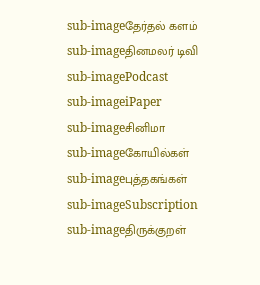sub-imageதேர்தல் களம்
sub-imageதினமலர் டிவி
sub-imagePodcast
sub-imageiPaper
sub-imageசினிமா
sub-imageகோயில்கள்
sub-imageபுத்தகங்கள்
sub-imageSubscription
sub-imageதிருக்குறள்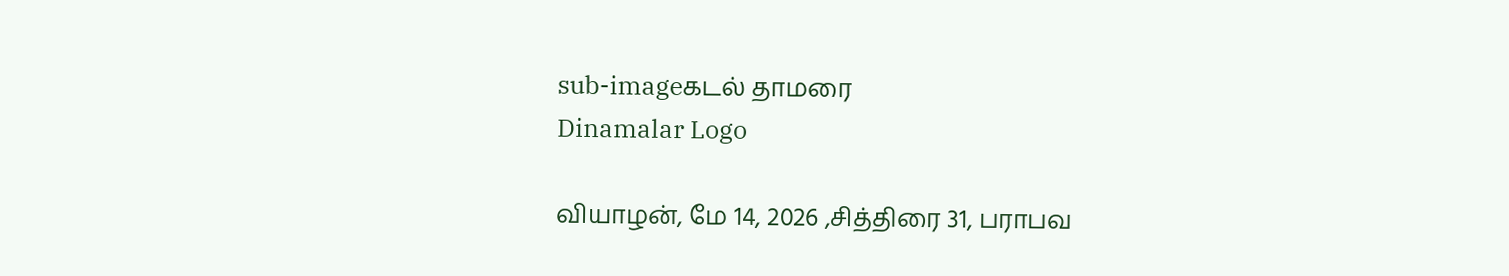sub-imageகடல் தாமரை
Dinamalar Logo

வியாழன், மே 14, 2026 ,சித்திரை 31, பராபவ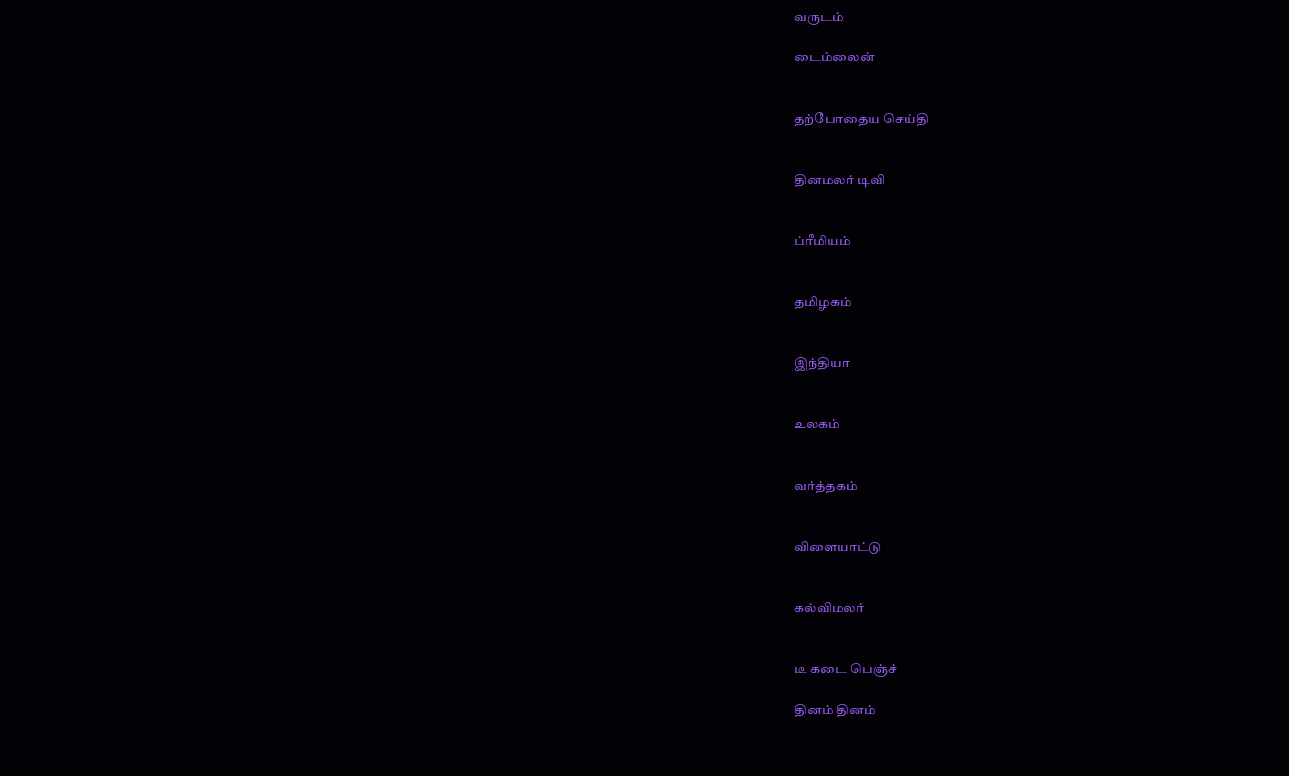வருடம்

டைம்லைன்


தற்போதைய செய்தி


தினமலர் டிவி


ப்ரீமியம்


தமிழகம்


இந்தியா


உலகம்


வர்த்தகம்


விளையாட்டு


கல்விமலர்


டீ கடை பெஞ்ச்

தினம் தினம்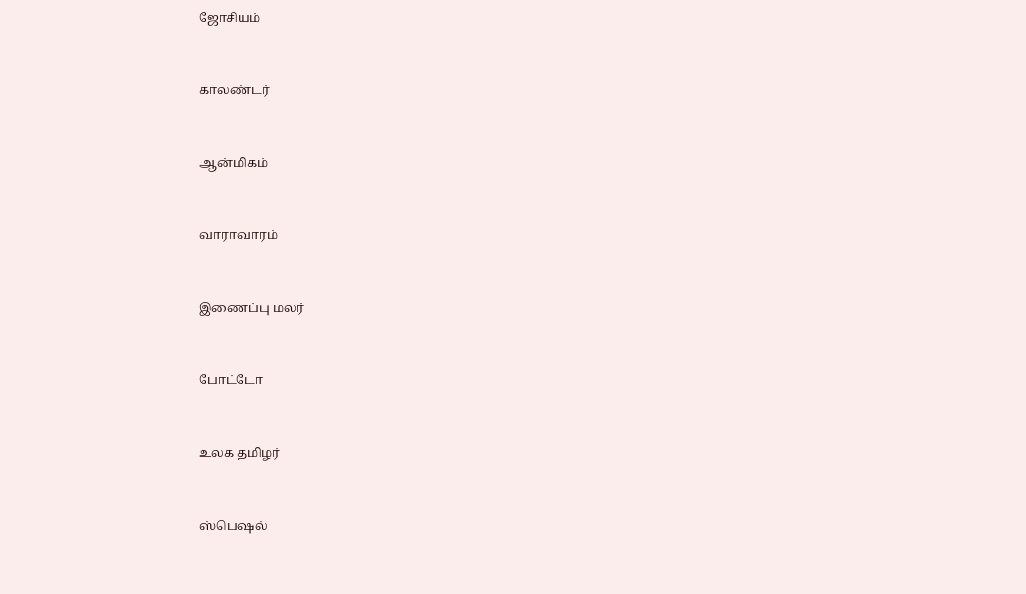ஜோசியம்


காலண்டர்


ஆன்மிகம்


வாராவாரம்


இணைப்பு மலர்


போட்டோ


உலக தமிழர்


ஸ்பெஷல்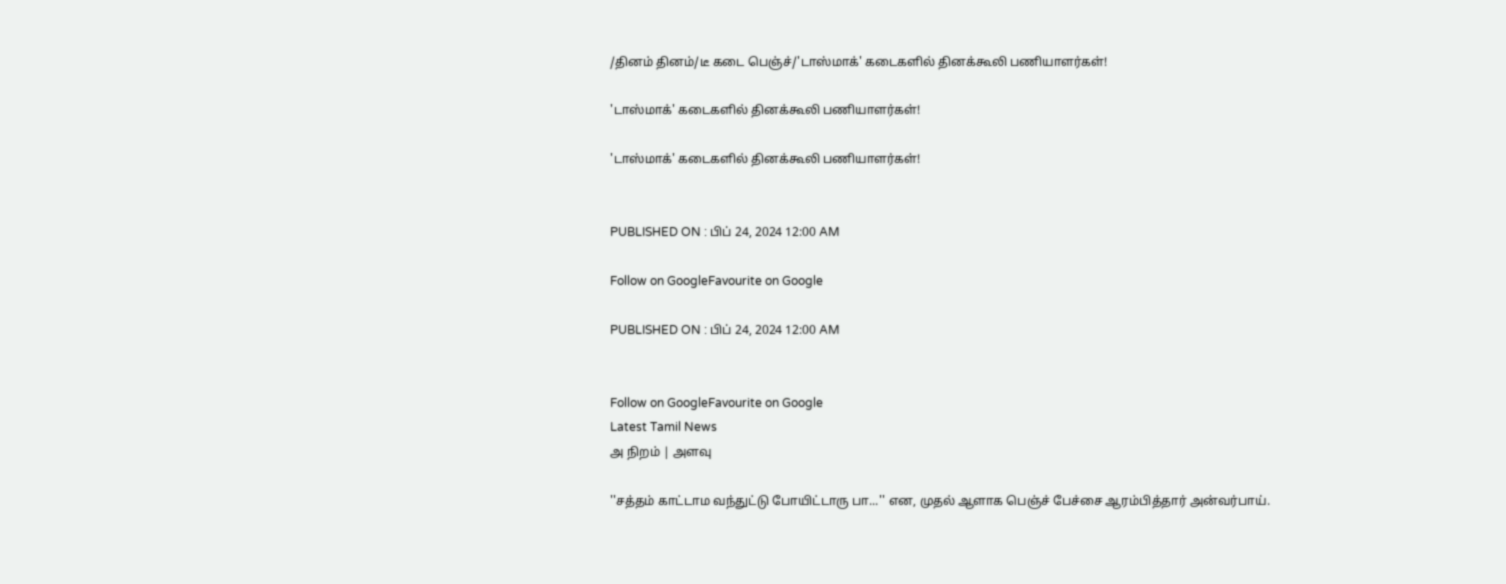/தினம் தினம்/டீ கடை பெஞ்ச்/'டாஸ்மாக்' கடைகளில் தினக்கூலி பணியாளர்கள்!

'டாஸ்மாக்' கடைகளில் தினக்கூலி பணியாளர்கள்!

'டாஸ்மாக்' கடைகளில் தினக்கூலி பணியாளர்கள்!


PUBLISHED ON : பிப் 24, 2024 12:00 AM

Follow on GoogleFavourite on Google

PUBLISHED ON : பிப் 24, 2024 12:00 AM


Follow on GoogleFavourite on Google
Latest Tamil News
அ நிறம் | அளவு

''சத்தம் காட்டாம வந்துட்டு போயிட்டாரு பா...'' என, முதல் ஆளாக பெஞ்ச் பேச்சை ஆரம்பித்தார் அன்வர்பாய்.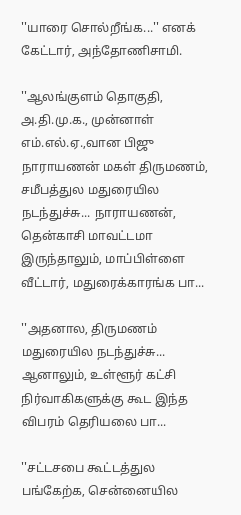''யாரை சொல்றீங்க...'' எனக் கேட்டார், அந்தோணிசாமி.

''ஆலங்குளம் தொகுதி, அ.தி.மு.க., முன்னாள் எம்.எல்.ஏ.,வான பிஜு நாராயணன் மகள் திருமணம், சமீபத்துல மதுரையில நடந்துச்சு... நாராயணன், தென்காசி மாவட்டமா இருந்தாலும், மாப்பிள்ளை வீட்டார், மதுரைக்காரங்க பா...

''அதனால, திருமணம் மதுரையில நடந்துச்சு... ஆனாலும், உள்ளூர் கட்சி நிர்வாகிகளுக்கு கூட இந்த விபரம் தெரியலை பா...

''சட்டசபை கூட்டத்துல பங்கேற்க, சென்னையில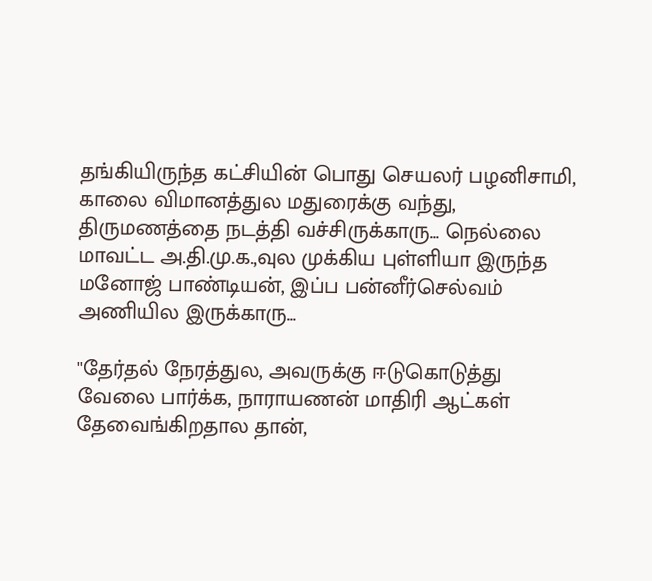தங்கியிருந்த கட்சியின் பொது செயலர் பழனிசாமி, காலை விமானத்துல மதுரைக்கு வந்து, திருமணத்தை நடத்தி வச்சிருக்காரு... நெல்லை மாவட்ட அ.தி.மு.க.,வுல முக்கிய புள்ளியா இருந்த மனோஜ் பாண்டியன், இப்ப பன்னீர்செல்வம் அணியில இருக்காரு...

''தேர்தல் நேரத்துல, அவருக்கு ஈடுகொடுத்து வேலை பார்க்க, நாராயணன் மாதிரி ஆட்கள் தேவைங்கிறதால தான்,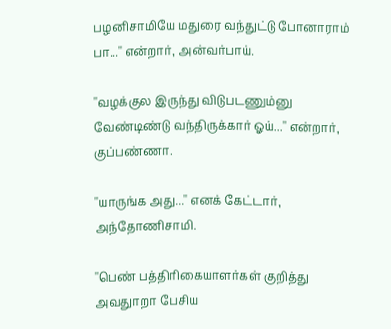பழனிசாமியே மதுரை வந்துட்டு போனாராம் பா...'' என்றார், அன்வர்பாய்.

''வழக்குல இருந்து விடுபடணும்னு வேண்டிண்டு வந்திருக்கார் ஓய்...'' என்றார், குப்பண்ணா.

''யாருங்க அது...'' எனக் கேட்டார், அந்தோணிசாமி.

''பெண் பத்திரிகையாளர்கள் குறித்து அவதுாறா பேசிய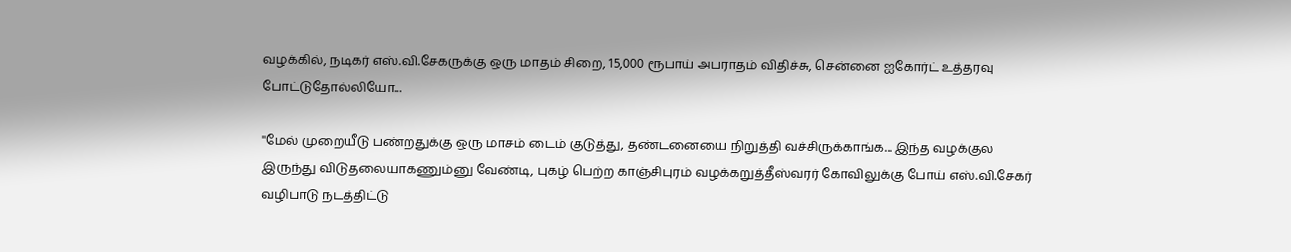வழக்கில், நடிகர் எஸ்.வி.சேகருக்கு ஒரு மாதம் சிறை, 15,000 ரூபாய் அபராதம் விதிச்சு, சென்னை ஐகோர்ட் உத்தரவு போட்டுதோல்லியோ...

''மேல் முறையீடு பண்றதுக்கு ஒரு மாசம் டைம் குடுத்து, தண்டனையை நிறுத்தி வச்சிருக்காங்க... இந்த வழக்குல இருந்து விடுதலையாகணும்னு வேண்டி, புகழ் பெற்ற காஞ்சிபுரம் வழக்கறுத்தீஸ்வரர் கோவிலுக்கு போய் எஸ்.வி.சேகர் வழிபாடு நடத்திட்டு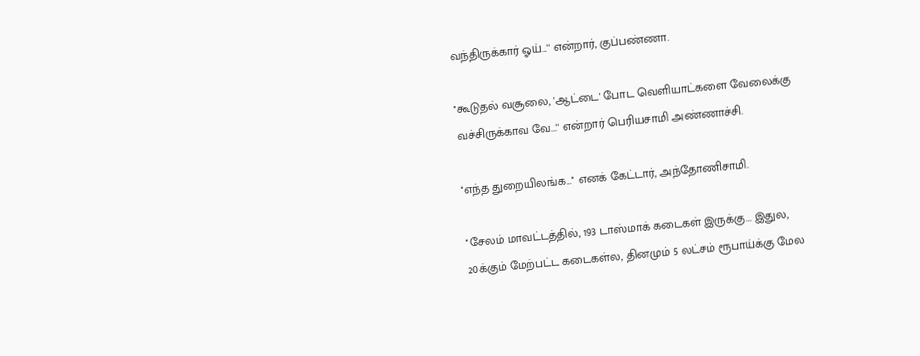வந்திருக்கார் ஓய்...'' என்றார், குப்பண்ணா.

''கூடுதல் வசூலை, 'ஆட்டை' போட வெளியாட்களை வேலைக்கு வச்சிருக்காவ வே...'' என்றார் பெரியசாமி அண்ணாச்சி.

''எந்த துறையிலங்க...'' எனக் கேட்டார், அந்தோணிசாமி.

''சேலம் மாவட்டத்தில், 193 டாஸ்மாக் கடைகள் இருக்கு... இதுல, 20க்கும் மேற்பட்ட கடைகள்ல, தினமும் 5 லட்சம் ரூபாய்க்கு மேல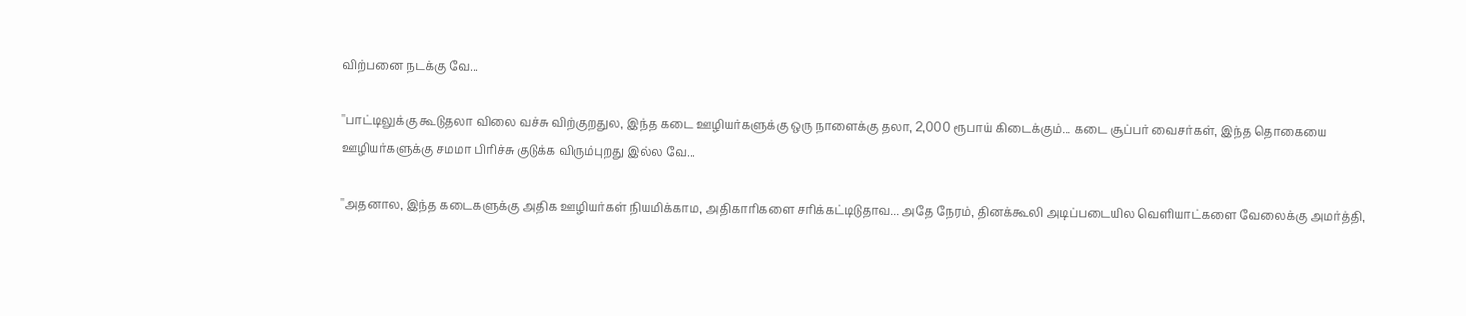விற்பனை நடக்கு வே...

''பாட்டிலுக்கு கூடுதலா விலை வச்சு விற்குறதுல, இந்த கடை ஊழியர்களுக்கு ஒரு நாளைக்கு தலா, 2,000 ரூபாய் கிடைக்கும்... கடை சூப்பர் வைசர்கள், இந்த தொகையை ஊழியர்களுக்கு சமமா பிரிச்சு குடுக்க விரும்புறது இல்ல வே...

''அதனால, இந்த கடைகளுக்கு அதிக ஊழியர்கள் நியமிக்காம, அதிகாரிகளை சரிக்கட்டிடுதாவ... அதே நேரம், தினக்கூலி அடிப்படையில வெளியாட்களை வேலைக்கு அமர்த்தி,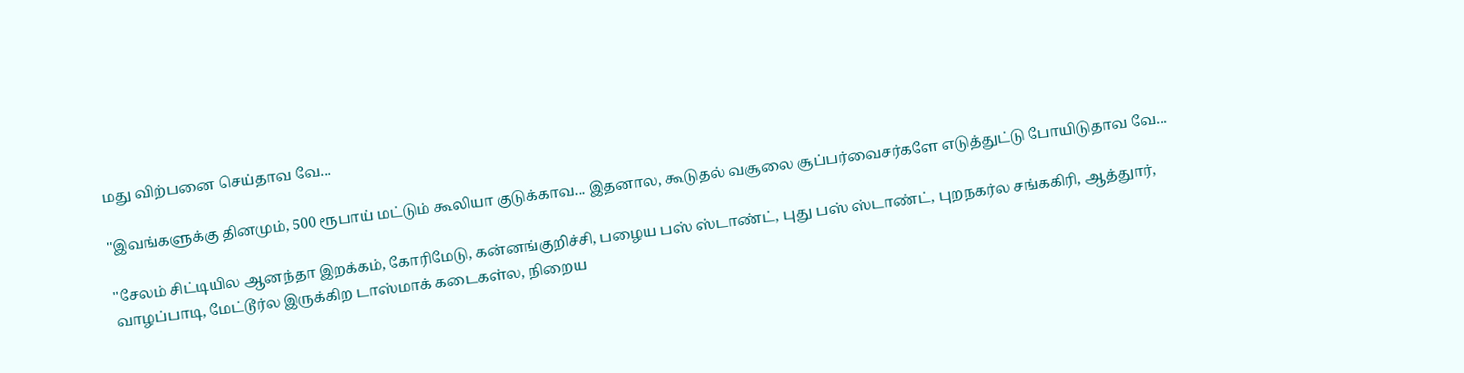மது விற்பனை செய்தாவ வே...

''இவங்களுக்கு தினமும், 500 ரூபாய் மட்டும் கூலியா குடுக்காவ... இதனால, கூடுதல் வசூலை சூப்பர்வைசர்களே எடுத்துட்டு போயிடுதாவ வே...

''சேலம் சிட்டியில ஆனந்தா இறக்கம், கோரிமேடு, கன்னங்குறிச்சி, பழைய பஸ் ஸ்டாண்ட், புது பஸ் ஸ்டாண்ட், புறநகர்ல சங்ககிரி, ஆத்துார், வாழப்பாடி, மேட்டூர்ல இருக்கிற டாஸ்மாக் கடைகள்ல, நிறைய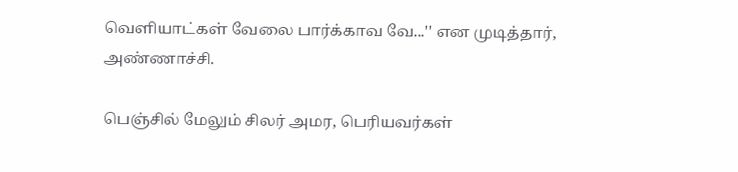வெளியாட்கள் வேலை பார்க்காவ வே...'' என முடித்தார், அண்ணாச்சி.

பெஞ்சில் மேலும் சிலர் அமர, பெரியவர்கள்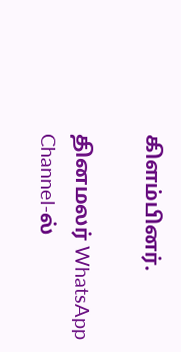கிளம்பினர்.

தினமலர் WhatsApp Channel-ல்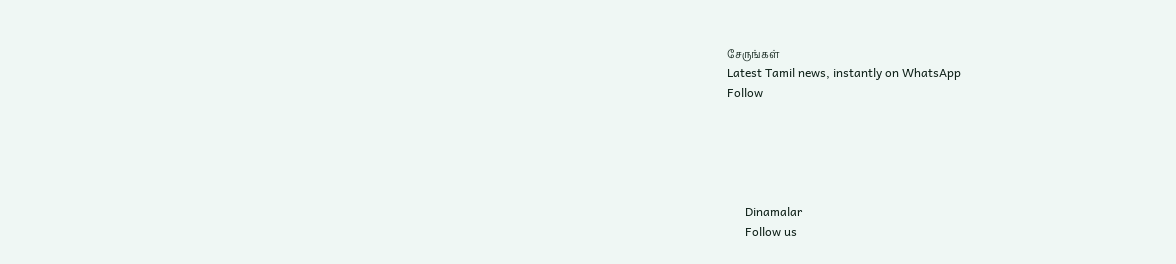சேருங்கள்
Latest Tamil news, instantly on WhatsApp
Follow





      Dinamalar
      Follow us